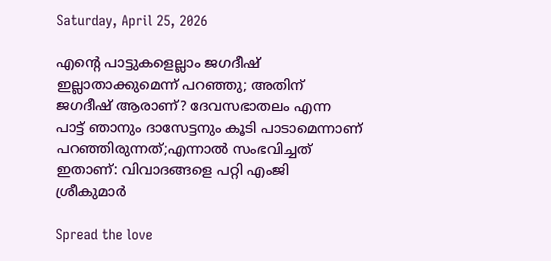Saturday, April 25, 2026

എന്റെ പാട്ടുകളെല്ലാം ജഗദീഷ് ഇല്ലാതാക്കുമെന്ന് പറഞ്ഞു; അതിന് ജഗദീഷ് ആരാണ്? ദേവസഭാതലം എന്ന പാട്ട് ഞാനും ദാസേട്ടനും കൂടി പാടാമെന്നാണ് പറഞ്ഞിരുന്നത്;എന്നാൽ സംഭവിച്ചത് ഇതാണ്: വിവാദങ്ങളെ പറ്റി എംജി ശ്രീകുമാര്‍

Spread the love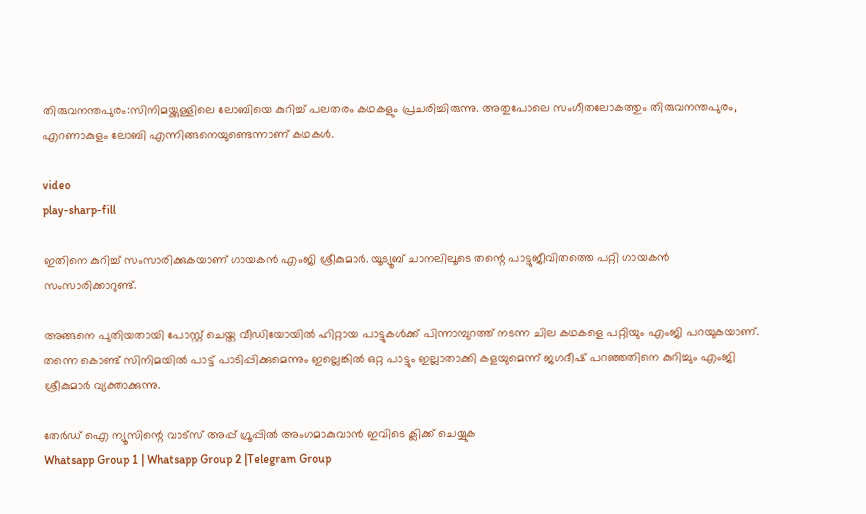തിരുവനന്തപുരം:സിനിമയ്ക്കുള്ളിലെ ലോബിയെ കുറിച്ച്‌ പലതരം കഥകളും പ്രചരിച്ചിരുന്നു. അതുപോലെ സംഗീതലോകത്തും തിരുവനന്തപുരം, എറണാകുളം ലോബി എന്നിങ്ങനെയുണ്ടെന്നാണ് കഥകള്‍.

video
play-sharp-fill

ഇതിനെ കുറിച്ച്‌ സംസാരിക്കുകയാണ് ഗായകന്‍ എംജി ശ്രീകുമാര്‍. യൂട്യൂബ് ചാനലിലൂടെ തന്റെ പാട്ടുജീവിതത്തെ പറ്റി ഗായകന്‍ സംസാരിക്കാറുണ്ട്.

അങ്ങനെ പുതിയതായി പോസ്റ്റ് ചെയ്ത വീഡിയോയില്‍ ഹിറ്റായ പാട്ടുകള്‍ക്ക് പിന്നാമ്പുറത്ത് നടന്ന ചില കഥകളെ പറ്റിയും എംജി പറയുകയാണ്. തന്നെ കൊണ്ട് സിനിമയില്‍ പാട്ട് പാടിപ്പിക്കുമെന്നും ഇല്ലെങ്കില്‍ ഒറ്റ പാട്ടും ഇല്ലാതാക്കി കളയുമെന്ന് ജഗദീഷ് പറഞ്ഞതിനെ കുറിച്ചും എംജി ശ്രീകുമാര്‍ വ്യക്താക്കുന്നു.

തേർഡ് ഐ ന്യൂസിന്റെ വാട്സ് അപ്പ് ഗ്രൂപ്പിൽ അംഗമാകുവാൻ ഇവിടെ ക്ലിക്ക് ചെയ്യുക
Whatsapp Group 1 | Whatsapp Group 2 |Telegram Group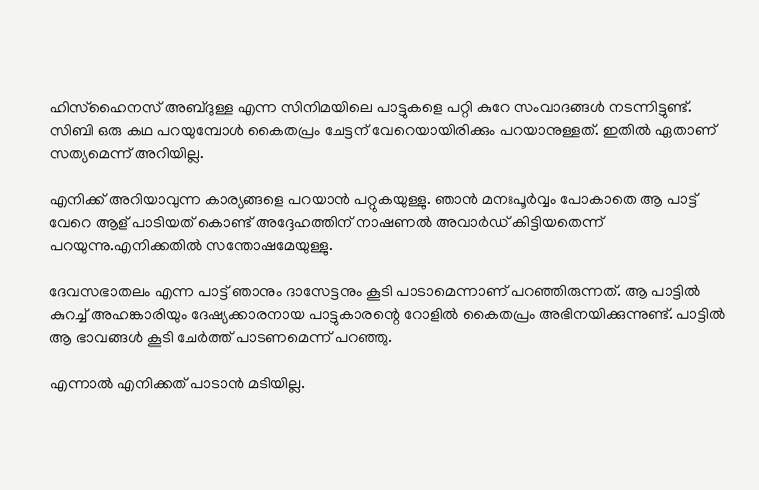ഹിസ്‌ഹൈനസ് അബ്ദുള്ള എന്ന സിനിമയിലെ പാട്ടുകളെ പറ്റി കുറേ സംവാദങ്ങള്‍ നടന്നിട്ടുണ്ട്. സിബി ഒരു കഥ പറയുമ്പോള്‍ കൈതപ്രം ചേട്ടന് വേറെയായിരിക്കും പറയാനുള്ളത്. ഇതില്‍ ഏതാണ് സത്യമെന്ന് അറിയില്ല.

എനിക്ക് അറിയാവുന്ന കാര്യങ്ങളെ പറയാന്‍ പറ്റുകയുള്ളു. ഞാന്‍ മനഃപൂര്‍വ്വം പോകാതെ ആ പാട്ട് വേറെ ആള് പാടിയത് കൊണ്ട് അദ്ദേഹത്തിന് നാഷണല്‍ അവാര്‍ഡ് കിട്ടിയതെന്ന് പറയുന്നു.എനിക്കതില്‍ സന്തോഷമേയുള്ളു.

ദേവസഭാതലം എന്ന പാട്ട് ഞാനും ദാസേട്ടനും കൂടി പാടാമെന്നാണ് പറഞ്ഞിരുന്നത്. ആ പാട്ടില്‍ കുറച്ച്‌ അഹങ്കാരിയും ദേഷ്യക്കാരനായ പാട്ടുകാരന്റെ റോളില്‍ കൈതപ്രം അഭിനയിക്കുന്നുണ്ട്. പാട്ടില്‍ ആ ഭാവങ്ങള്‍ കൂടി ചേര്‍ത്ത് പാടണമെന്ന് പറഞ്ഞു.

എന്നാല്‍ എനിക്കത് പാടാന്‍ മടിയില്ല.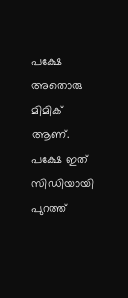പക്ഷേ അതൊരു മിമിക് ആണ്.
പക്ഷേ ഇത് സിഡിയായി പുറത്ത്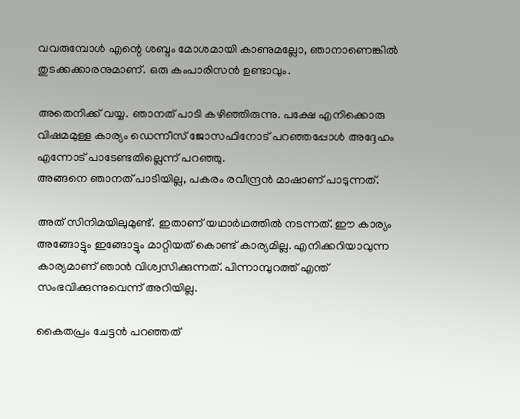വവരുമ്പോള്‍ എന്റെ ശബ്ദം മോശമായി കാണുമല്ലോ, ഞാനാണെങ്കില്‍ തുടക്കക്കാരനുമാണ്. ഒരു കംപാരിസന്‍ ഉണ്ടാവും.

അതെനിക്ക് വയ്യ. ഞാനത് പാടി കഴിഞ്ഞിരുന്നു. പക്ഷേ എനിക്കൊരു വിഷമമുള്ള കാര്യം ഡെന്നീസ് ജോസഫിനോട് പറഞ്ഞപ്പോള്‍ അദ്ദേഹം എന്നോട് പാടേണ്ടതില്ലെന്ന് പറഞ്ഞു.
അങ്ങനെ ഞാനത് പാടിയില്ല, പകരം രവീന്ദ്രന്‍ മാഷാണ് പാടുന്നത്.

അത് സിനിമയിലുമുണ്ട്. ഇതാണ് യഥാര്‍ഥത്തില്‍ നടന്നത്. ഈ കാര്യം അങ്ങോട്ടും ഇങ്ങോട്ടും മാറ്റിയത് കൊണ്ട് കാര്യമില്ല. എനിക്കറിയാവുന്ന കാര്യമാണ് ഞാന്‍ വിശ്വസിക്കുന്നത്. പിന്നാമ്പുറത്ത് എന്ത് സംഭവിക്കുന്നുവെന്ന് അറിയില്ല.

കൈതപ്രം ചേട്ടന്‍ പറഞ്ഞത്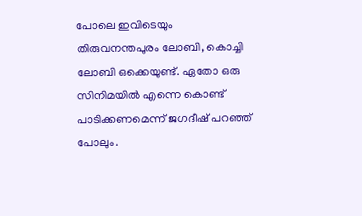പോലെ ഇവിടെയും തിരുവനന്തപുരം ലോബി, കൊച്ചി ലോബി ഒക്കെയുണ്ട്. ഏതോ ഒരു സിനിമയില്‍ എന്നെ കൊണ്ട് പാടിക്കണമെന്ന് ജഗദീഷ് പറഞ്ഞ് പോലും.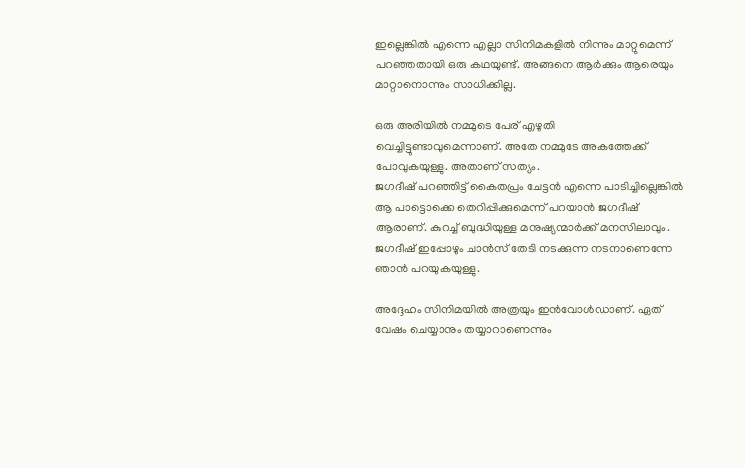ഇല്ലെങ്കില്‍ എന്നെ എല്ലാ സിനിമകളില്‍ നിന്നും മാറ്റുമെന്ന് പറഞ്ഞതായി ഒരു കഥയുണ്ട്. അങ്ങനെ ആര്‍ക്കും ആരെയും മാറ്റാനൊന്നും സാധിക്കില്ല.

ഒരു അരിയില്‍ നമ്മുടെ പേര് എഴുതി വെച്ചിട്ടുണ്ടാവുമെന്നാണ്. അതേ നമ്മുടേ അകത്തേക്ക് പോവുകയുള്ളു. അതാണ് സത്യം.
ജഗദീഷ് പറഞ്ഞിട്ട് കൈതപ്രം ചേട്ടന്‍ എന്നെ പാടിച്ചില്ലെങ്കില്‍ ആ പാട്ടൊക്കെ തെറിപ്പിക്കുമെന്ന് പറയാന്‍ ജഗദീഷ് ആരാണ്. കുറച്ച്‌ ബുദ്ധിയുള്ള മനുഷ്യന്മാര്‍ക്ക് മനസിലാവും. ജഗദീഷ് ഇപ്പോഴും ചാന്‍സ് തേടി നടക്കുന്ന നടനാണെന്നേ ഞാന്‍ പറയുകയുള്ളു.

അദ്ദേഹം സിനിമയില്‍ അത്രയും ഇന്‍വോള്‍ഡാണ്. ഏത് വേഷം ചെയ്യാനും തയ്യാറാണെന്നും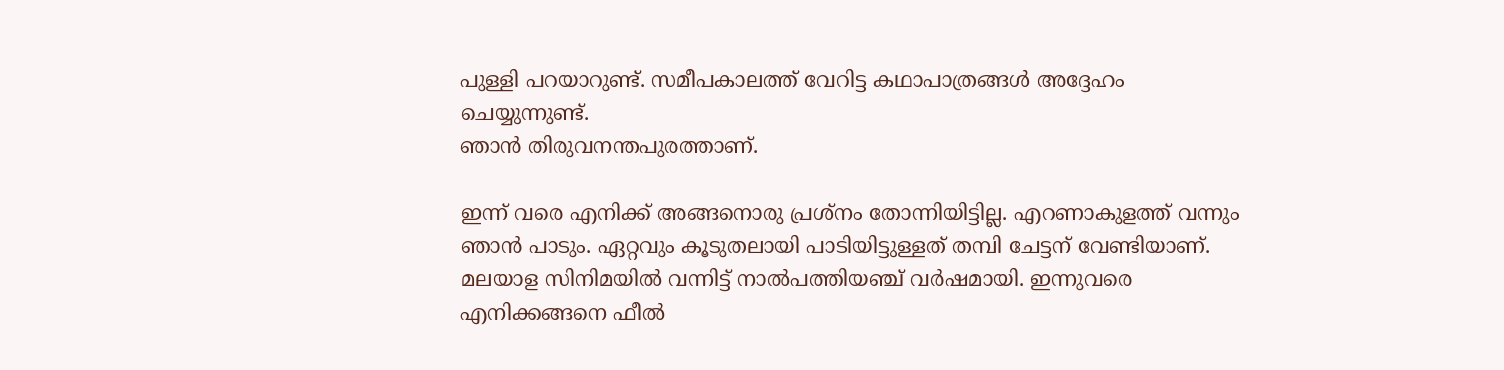പുള്ളി പറയാറുണ്ട്. സമീപകാലത്ത് വേറിട്ട കഥാപാത്രങ്ങള്‍ അദ്ദേഹം ചെയ്യുന്നുണ്ട്.
ഞാന്‍ തിരുവനന്തപുരത്താണ്.

ഇന്ന് വരെ എനിക്ക് അങ്ങനൊരു പ്രശ്‌നം തോന്നിയിട്ടില്ല. എറണാകുളത്ത് വന്നും ഞാന്‍ പാടും. ഏറ്റവും കൂടുതലായി പാടിയിട്ടുള്ളത് തമ്പി ചേട്ടന് വേണ്ടിയാണ്. മലയാള സിനിമയില്‍ വന്നിട്ട് നാല്‍പത്തിയഞ്ച് വര്‍ഷമായി. ഇന്നുവരെ എനിക്കങ്ങനെ ഫീല്‍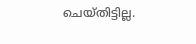ചെയ്തിട്ടില്ല.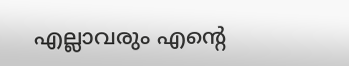എല്ലാവരും എന്റെ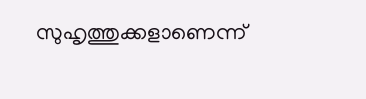സുഹൃത്തുക്കളാണെന്ന്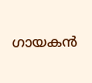ഗായകന്‍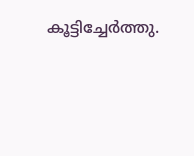കൂട്ടിച്ചേര്‍ത്തു.